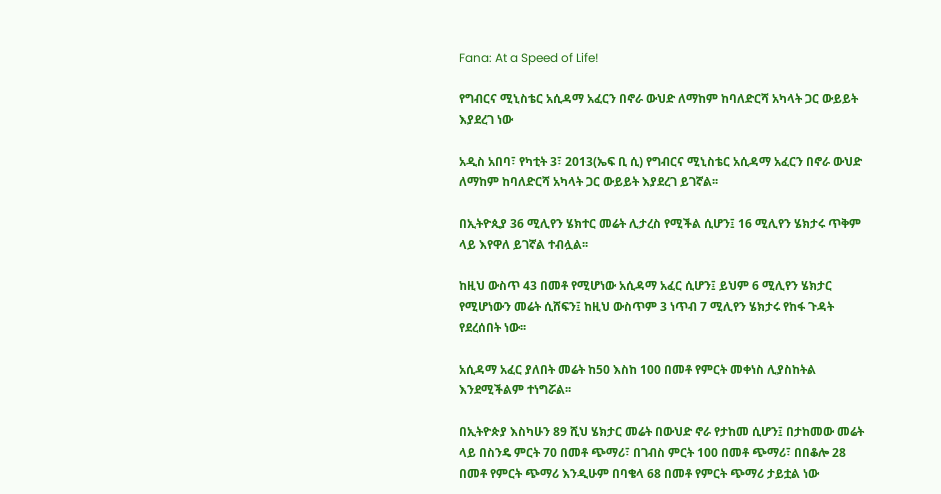Fana: At a Speed of Life!

የግብርና ሚኒስቴር አሲዳማ አፈርን በኖራ ውህድ ለማከም ከባለድርሻ አካላት ጋር ውይይት እያደረገ ነው

አዲስ አበባ፣ የካቲት 3፣ 2013(ኤፍ ቢ ሲ) የግብርና ሚኒስቴር አሲዳማ አፈርን በኖራ ውህድ ለማከም ከባለድርሻ አካላት ጋር ውይይት እያደረገ ይገኛል፡፡

በኢትዮጲያ 36 ሚሊየን ሄክተር መሬት ሊታረስ የሚችል ሲሆን፤ 16 ሚሊየን ሄክታሩ ጥቅም ላይ እየዋለ ይገኛል ተብሏል፡፡

ከዚህ ውስጥ 43 በመቶ የሚሆነው አሲዳማ አፈር ሲሆን፤ ይህም 6 ሚሊየን ሄክታር የሚሆነውን መሬት ሲሸፍን፤ ከዚህ ውስጥም 3 ነጥብ 7 ሚሊየን ሄክታሩ የከፋ ጉዳት የደረሰበት ነው፡፡

አሲዳማ አፈር ያለበት መሬት ከ50 እስከ 100 በመቶ የምርት መቀነስ ሊያስከትል እንደሚችልም ተነግሯል፡፡

በኢትዮጵያ እስካሁን 89 ሺህ ሄክታር መሬት በውህድ ኖራ የታከመ ሲሆን፤ በታከመው መሬት ላይ በስንዴ ምርት 70 በመቶ ጭማሪ፣ በገብስ ምርት 100 በመቶ ጭማሪ፣ በበቆሎ 28 በመቶ የምርት ጭማሪ እንዲሁም በባቄላ 68 በመቶ የምርት ጭማሪ ታይቷል ነው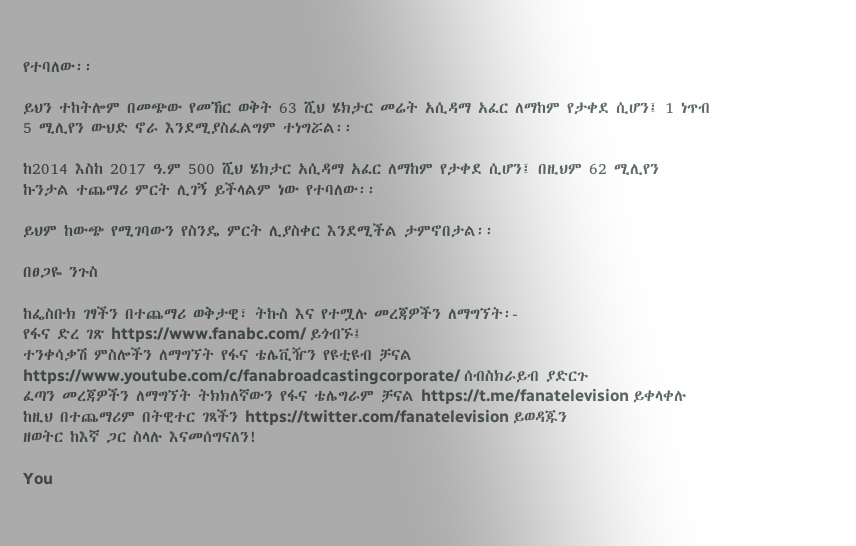የተባለው፡፡

ይህን ተከትሎም በመጭው የመኸር ወቅት 63 ሺህ ሄክታር መሬት አሲዳማ አፈር ለማከም የታቀደ ሲሆን፤ 1 ነጥብ 5 ሚሊየን ውህድ ኖራ እንደሚያስፈልግም ተነግሯል፡፡

ከ2014 እስከ 2017 ዓ.ም 500 ሺህ ሄክታር አሲዳማ አፈር ለማከም የታቀደ ሲሆን፤ በዚህም 62 ሚሊየን ኩንታል ተጨማሪ ምርት ሊገኝ ይችላልም ነው የተባለው፡፡

ይህም ከውጭ የሚገባውን የስንዴ ምርት ሊያስቀር እንደሚችል ታምኖበታል፡፡

በፀጋዬ ንጉስ

ከፌስቡክ ገፃችን በተጨማሪ ወቅታዊ፣ ትኩስ እና የተሟሉ መረጃዎችን ለማግኘት፡-
የፋና ድረ ገጽ https://www.fanabc.com/ ይጎብኙ፤
ተንቀሳቃሽ ምስሎችን ለማግኘት የፋና ቴሌቪዥን የዩቲዩብ ቻናል https://www.youtube.com/c/fanabroadcastingcorporate/ ሰብስክራይብ ያድርጉ
ፈጣን መረጃዎችን ለማግኘት ትክክለኛውን የፋና ቴሌግራም ቻናል https://t.me/fanatelevision ይቀላቀሉ
ከዚህ በተጨማሪም በትዊተር ገጻችን https://twitter.com/fanatelevision ይወዳጁን
ዘወትር ከእኛ ጋር ስላሉ እናመሰግናለን!

You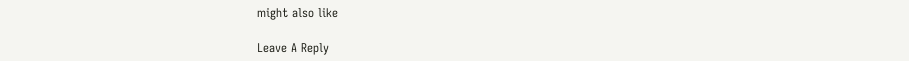might also like

Leave A Reply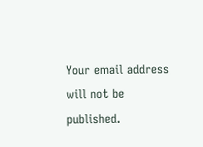Your email address will not be published.